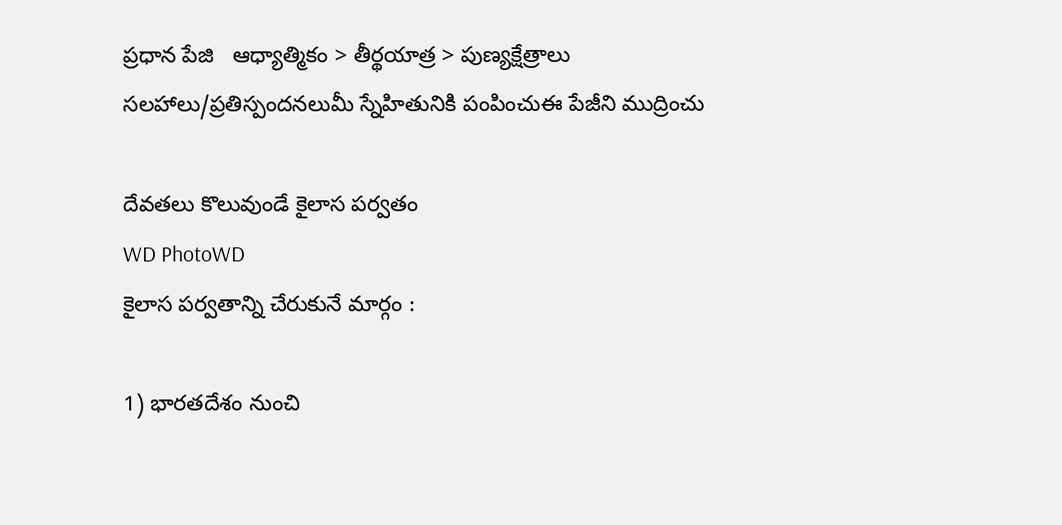ప్రధాన పేజి   ఆధ్యాత్మికం > తీర్థయాత్ర > పుణ్యక్షేత్రాలు
సలహాలు/ప్రతిస్పందనలుమీ స్నేహితునికి పంపించుఈ పేజీని ముద్రించు

దేవతలు కొలువుండే కైలాస పర్వతం
WD PhotoWD
కైలాస పర్వతాన్ని చేరుకునే మార్గం :

1) భారతదేశం నుంచి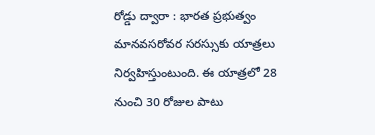రోడ్డు ద్వారా : భారత ప్రభుత్వం మానవసరోవర సరస్సుకు యాత్రలు నిర్వహిస్తుంటుంది. ఈ యాత్రలో 28 నుంచి 30 రోజుల పాటు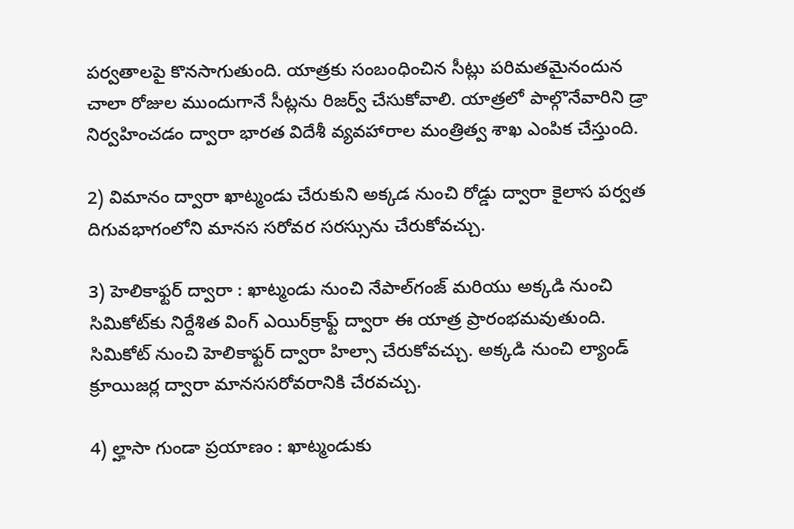పర్వతాలపై కొనసాగుతుంది. యాత్రకు సంబంధించిన సీట్లు పరిమతమైనందున చాలా రోజుల ముందుగానే సీట్లను రిజర్వ్ చేసుకోవాలి. యాత్రలో పాల్గొనేవారిని డ్రా నిర్వహించడం ద్వారా భారత విదేశీ వ్యవహారాల మంత్రిత్వ శాఖ ఎంపిక చేస్తుంది.

2) విమానం ద్వారా ఖాట్మండు చేరుకుని అక్కడ నుంచి రోడ్డు ద్వారా కైలాస పర్వత దిగువభాగంలోని మానస సరోవర సరస్సును చేరుకోవచ్చు.

3) హెలికాఫ్టర్ ద్వారా : ఖాట్మండు నుంచి నేపాల్‌గంజ్ మరియు అక్కడి నుంచి సిమికోట్‌కు నిర్దేశిత వింగ్ ఎయిర్‌క్రాఫ్ట్ ద్వారా ఈ యాత్ర ప్రారంభమవుతుంది. సిమికోట్ నుంచి హెలికాఫ్టర్ ద్వారా హిల్సా చేరుకోవచ్చు. అక్కడి నుంచి ల్యాండ్ క్రూయిజర్ల ద్వారా మానససరోవరానికి చేరవచ్చు.

4) ల్హాసా గుండా ప్రయాణం : ఖాట్మండుకు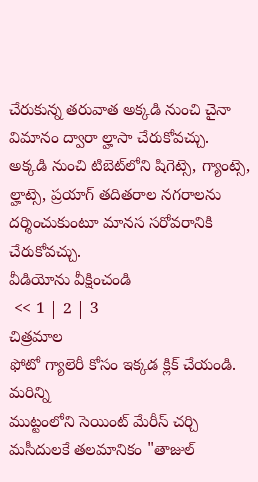చేరుకున్న తరువాత అక్కడి నుంచి చైనా విమానం ద్వారా ల్హాసా చేరుకోవచ్చు. అక్కడి నుంచి టిబెట్‌లోని షిగెట్సె, గ్యాంట్సె, ల్హాట్సె, ప్రయాగ్ తదితరాల నగరాలను దర్శించుకుంటూ మానస సరోవరానికి చేరుకోవచ్చు.
వీడియోను వీక్షించండి
 << 1 | 2 | 3
చిత్రమాల
ఫోటో గ్యాలెరీ కోసం ఇక్కడ క్లిక్ చేయండి.
మరిన్ని
ముట్టంలోని సెయింట్ మేరీస్ చర్చి
మసీదులకే తలమానికం "తాజుల్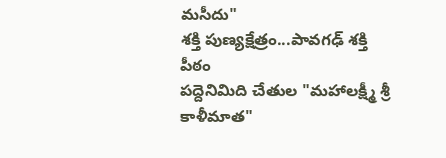మసీదు"
శక్తి పుణ్యక్షేత్రం...పావగఢ్ శక్తి పీఠం
పద్దెనిమిది చేతుల "మహాలక్ష్మీ శ్రీ కాళీమాత"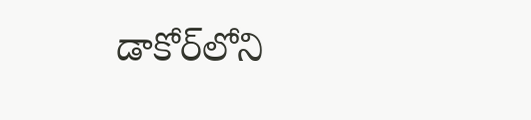డాకోర్‌లోని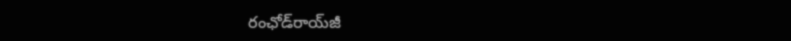రంఛోడ్‌రాయ్‌జీ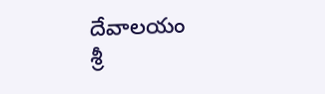దేవాలయం
శ్రీ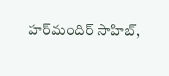హర్‌మందిర్ సాహిబ్,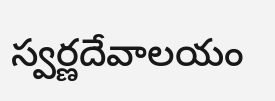స్వర్ణదేవాలయం